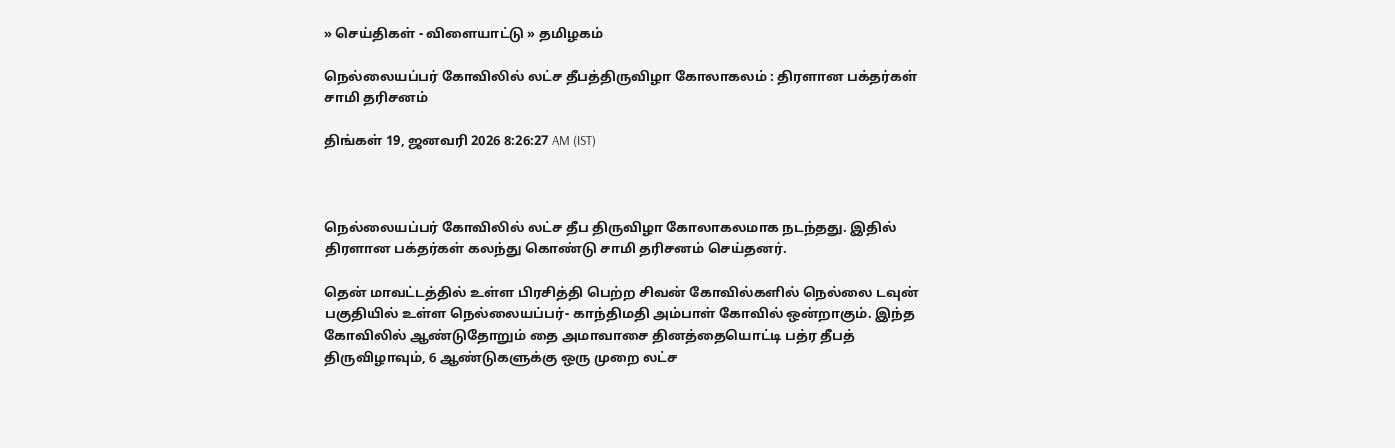» செய்திகள் - விளையாட்டு » தமிழகம்

நெல்லையப்பர் கோவிலில் லட்ச தீபத்திருவிழா கோலாகலம் : திரளான பக்தர்கள் சாமி தரிசனம்

திங்கள் 19, ஜனவரி 2026 8:26:27 AM (IST)



நெல்லையப்பர் கோவிலில் லட்ச தீப திருவிழா கோலாகலமாக நடந்தது. இதில் திரளான பக்தர்கள் கலந்து கொண்டு சாமி தரிசனம் செய்தனர்.

தென் மாவட்டத்தில் உள்ள பிரசித்தி பெற்ற சிவன் கோவில்களில் நெல்லை டவுன் பகுதியில் உள்ள நெல்லையப்பர்- காந்திமதி அம்பாள் கோவில் ஒன்றாகும். இந்த கோவிலில் ஆண்டுதோறும் தை அமாவாசை தினத்தையொட்டி பத்ர தீபத் திருவிழாவும், 6 ஆண்டுகளுக்கு ஒரு முறை லட்ச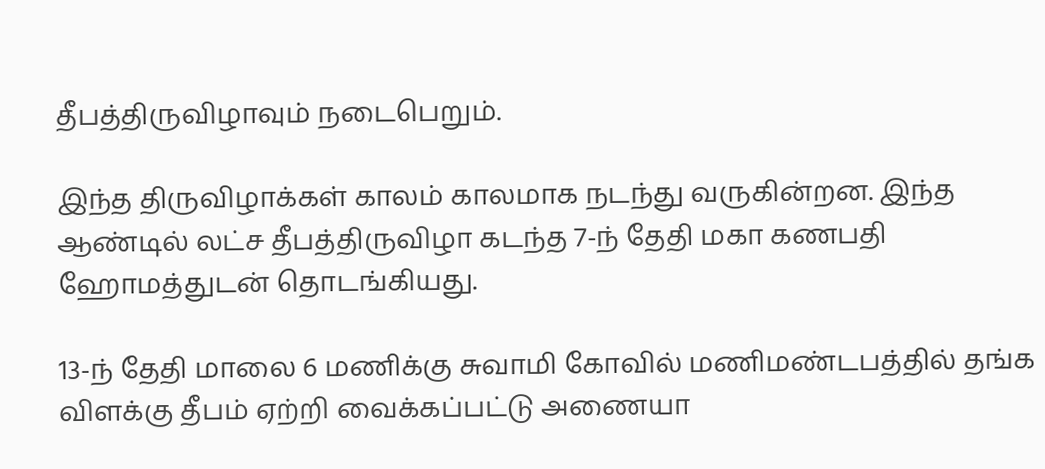தீபத்திருவிழாவும் நடைபெறும்.

இந்த திருவிழாக்கள் காலம் காலமாக நடந்து வருகின்றன. இந்த ஆண்டில் லட்ச தீபத்திருவிழா கடந்த 7-ந் தேதி மகா கணபதி ஹோமத்துடன் தொடங்கியது.

13-ந் தேதி மாலை 6 மணிக்கு சுவாமி கோவில் மணிமண்டபத்தில் தங்க விளக்கு தீபம் ஏற்றி வைக்கப்பட்டு அணையா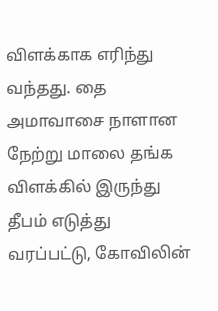விளக்காக எரிந்து வந்தது. தை அமாவாசை நாளான நேற்று மாலை தங்க விளக்கில் இருந்து தீபம் எடுத்து வரப்பட்டு, கோவிலின்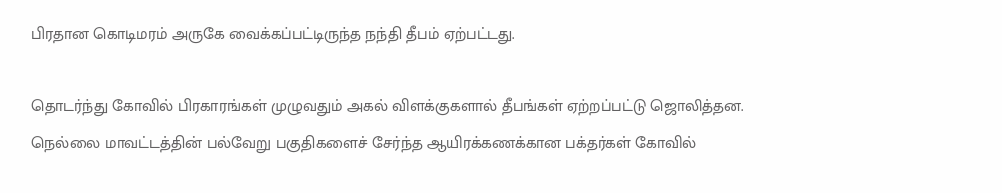பிரதான கொடிமரம் அருகே வைக்கப்பட்டிருந்த நந்தி தீபம் ஏற்பட்டது.

தொடர்ந்து கோவில் பிரகாரங்கள் முழுவதும் அகல் விளக்குகளால் தீபங்கள் ஏற்றப்பட்டு ஜொலித்தன. நெல்லை மாவட்டத்தின் பல்வேறு பகுதிகளைச் சேர்ந்த ஆயிரக்கணக்கான பக்தர்கள் கோவில்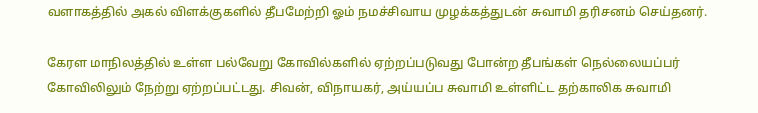வளாகத்தில் அகல் விளக்குகளில் தீபமேற்றி ஓம் நமச்சிவாய முழக்கத்துடன் சுவாமி தரிசனம் செய்தனர்.

கேரள மாநிலத்தில் உள்ள பல்வேறு கோவில்களில் ஏற்றப்படுவது போன்ற தீபங்கள் நெல்லையப்பர் கோவிலிலும் நேற்று ஏற்றப்பட்டது. சிவன், விநாயகர், அய்யப்ப சுவாமி உள்ளிட்ட தற்காலிக சுவாமி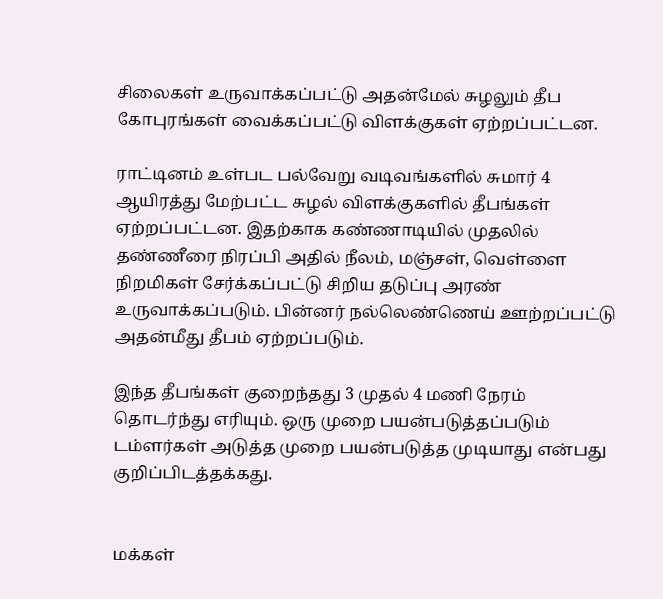சிலைகள் உருவாக்கப்பட்டு அதன்மேல் சுழலும் தீப கோபுரங்கள் வைக்கப்பட்டு விளக்குகள் ஏற்றப்பட்டன.

ராட்டினம் உள்பட பல்வேறு வடிவங்களில் சுமார் 4 ஆயிரத்து மேற்பட்ட சுழல் விளக்குகளில் தீபங்கள் ஏற்றப்பட்டன. இதற்காக கண்ணாடியில் முதலில் தண்ணீரை நிரப்பி அதில் நீலம், மஞ்சள், வெள்ளை நிறமிகள் சேர்க்கப்பட்டு சிறிய தடுப்பு அரண் உருவாக்கப்படும். பின்னர் நல்லெண்ணெய் ஊற்றப்பட்டு அதன்மீது தீபம் ஏற்றப்படும்.

இந்த தீபங்கள் குறைந்தது 3 முதல் 4 மணி நேரம் தொடர்ந்து எரியும். ஒரு முறை பயன்படுத்தப்படும் டம்ளர்கள் அடுத்த முறை பயன்படுத்த முடியாது என்பது குறிப்பிடத்தக்கது.


மக்கள்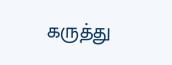கருத்து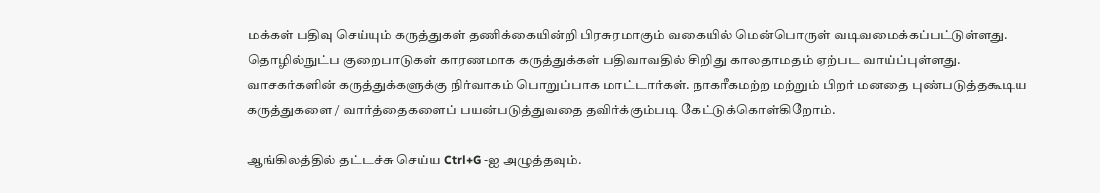மக்கள் பதிவு செய்யும் கருத்துகள் தணிக்கையின்றி பிரசுரமாகும் வகையில் மென்பொருள் வடிவமைக்கப்பட்டுள்ளது. தொழில்நுட்ப குறைபாடுகள் காரணமாக கருத்துக்கள் பதிவாவதில் சிறிது காலதாமதம் ஏற்பட வாய்ப்புள்ளது. வாசகர்களின் கருத்துக்களுக்கு நிர்வாகம் பொறுப்பாக மாட்டார்கள். நாகரீகமற்ற மற்றும் பிறர் மனதை புண்படுத்தகூடிய கருத்துகளை / வார்த்தைகளைப் பயன்படுத்துவதை தவிர்க்கும்படி கேட்டுக்கொள்கிறோம்.

ஆங்கிலத்தில் தட்டச்சு செய்ய Ctrl+G -ஐ அழுத்தவும்.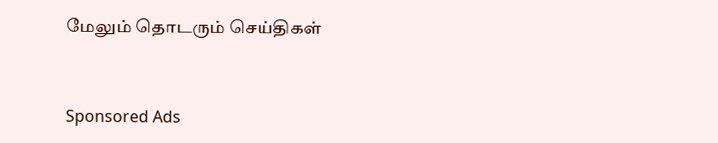மேலும் தொடரும் செய்திகள்


Sponsored Ads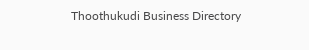Thoothukudi Business Directory